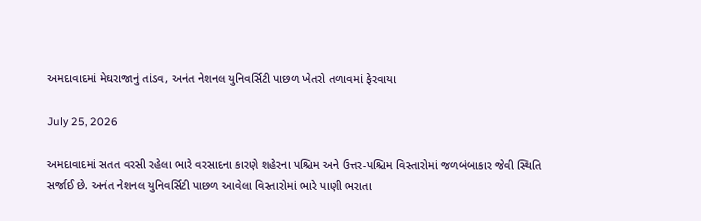અમદાવાદમાં મેઘરાજાનું તાંડવ, અનંત નેશનલ યુનિવર્સિટી પાછળ ખેતરો તળાવમાં ફેરવાયા

July 25, 2026

અમદાવાદમાં સતત વરસી રહેલા ભારે વરસાદના કારણે શહેરના પશ્ચિમ અને ઉત્તર-પશ્ચિમ વિસ્તારોમાં જળબંબાકાર જેવી સ્થિતિ સર્જાઈ છે. અનંત નેશનલ યુનિવર્સિટી પાછળ આવેલા વિસ્તારોમાં ભારે પાણી ભરાતા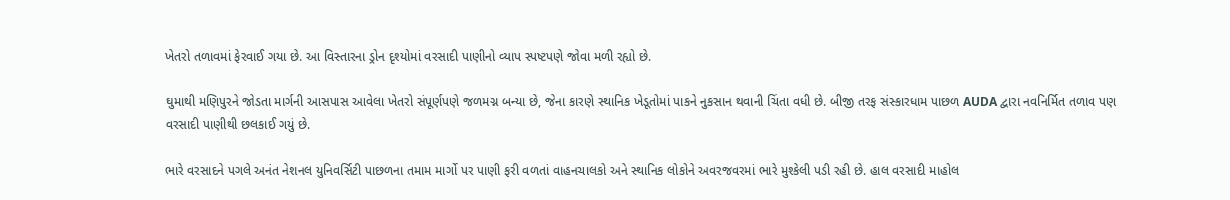ખેતરો તળાવમાં ફેરવાઈ ગયા છે. આ વિસ્તારના ડ્રોન દૃશ્યોમાં વરસાદી પાણીનો વ્યાપ સ્પષ્ટપણે જોવા મળી રહ્યો છે.

ઘુમાથી મણિપુરને જોડતા માર્ગની આસપાસ આવેલા ખેતરો સંપૂર્ણપણે જળમગ્ન બન્યા છે, જેના કારણે સ્થાનિક ખેડૂતોમાં પાકને નુકસાન થવાની ચિંતા વધી છે. બીજી તરફ સંસ્કારધામ પાછળ AUDA દ્વારા નવનિર્મિત તળાવ પણ વરસાદી પાણીથી છલકાઈ ગયું છે.

ભારે વરસાદને પગલે અનંત નેશનલ યુનિવર્સિટી પાછળના તમામ માર્ગો પર પાણી ફરી વળતાં વાહનચાલકો અને સ્થાનિક લોકોને અવરજવરમાં ભારે મુશ્કેલી પડી રહી છે. હાલ વરસાદી માહોલ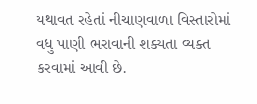યથાવત રહેતાં નીચાણવાળા વિસ્તારોમાં વધુ પાણી ભરાવાની શક્યતા વ્યક્ત કરવામાં આવી છે.